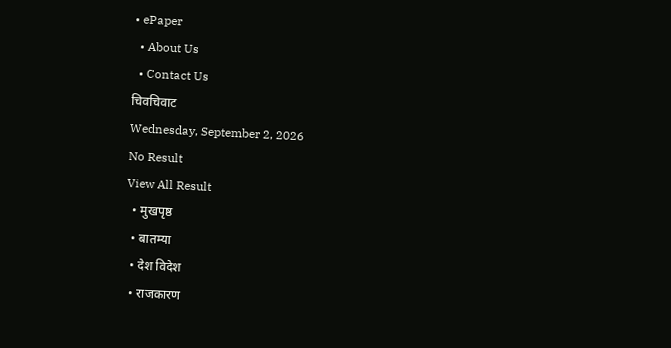• ePaper
  • About Us
  • Contact Us
चिवचिवाट
Wednesday, September 2, 2026
No Result
View All Result
  • मुखपृष्ठ
  • बातम्या
  • देश विदेश
  • राजकारण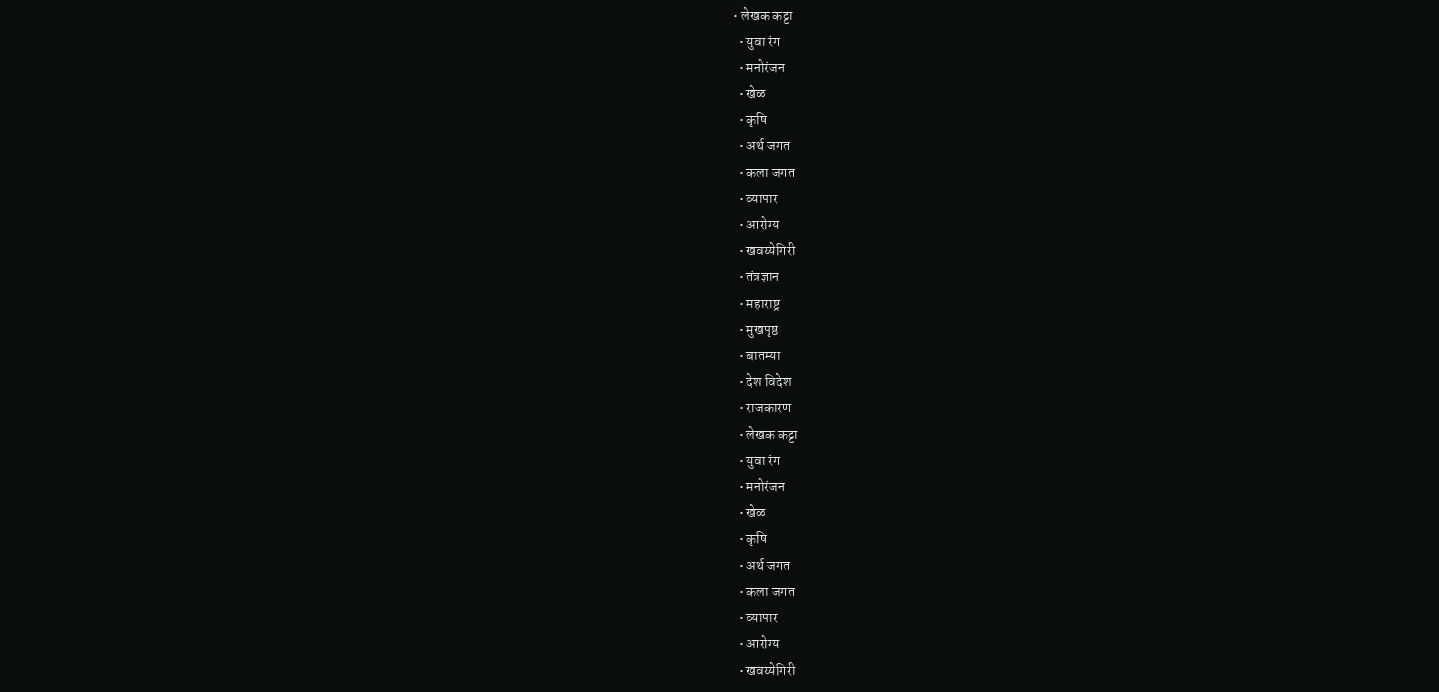• लेखक कट्टा
  • युवा रंग
  • मनोरंजन
  • खेळ
  • कृषि
  • अर्थ जगत
  • कला जगत
  • व्यापार
  • आरोग्य
  • खवय्येगिरी
  • तंत्रज्ञान
  • महाराष्ट्र
  • मुखपृष्ठ
  • बातम्या
  • देश विदेश
  • राजकारण
  • लेखक कट्टा
  • युवा रंग
  • मनोरंजन
  • खेळ
  • कृषि
  • अर्थ जगत
  • कला जगत
  • व्यापार
  • आरोग्य
  • खवय्येगिरी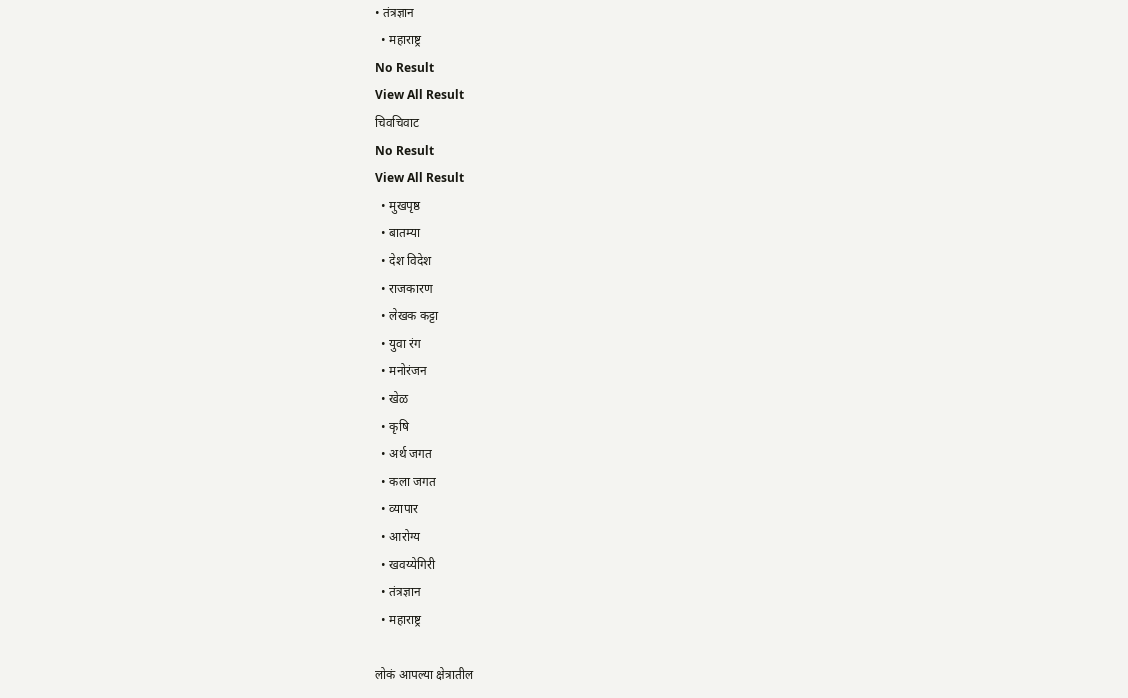• तंत्रज्ञान
  • महाराष्ट्र
No Result
View All Result
चिवचिवाट
No Result
View All Result
  • मुखपृष्ठ
  • बातम्या
  • देश विदेश
  • राजकारण
  • लेखक कट्टा
  • युवा रंग
  • मनोरंजन
  • खेळ
  • कृषि
  • अर्थ जगत
  • कला जगत
  • व्यापार
  • आरोग्य
  • खवय्येगिरी
  • तंत्रज्ञान
  • महाराष्ट्र

लोकं आपल्या क्षेत्रातील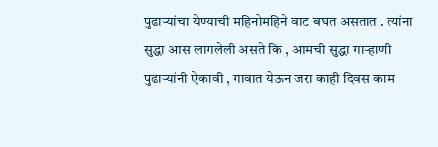पुढाऱ्यांचा येण्याची महिनोमहिने वाट बघत असतात . त्यांना सुद्धा आस लागलेली असते कि , आमची सुद्धा गाऱ्हाणी पुढाऱ्यांनी ऐकावी , गावात येऊन जरा काही दिवस काम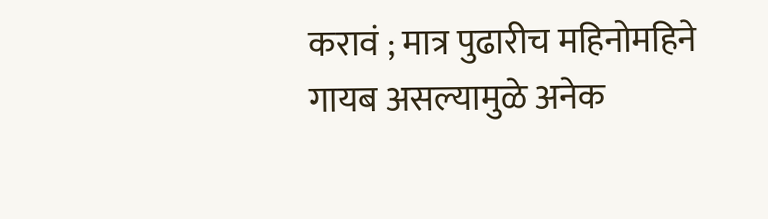करावं ; मात्र पुढारीच महिनोमहिने गायब असल्यामुळे अनेक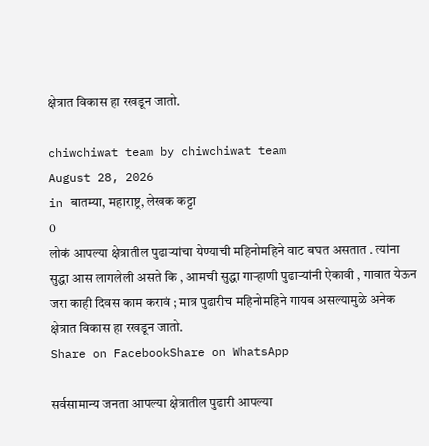क्षेत्रात विकास हा रखडून जातो.

chiwchiwat team by chiwchiwat team
August 28, 2026
in बातम्या, महाराष्ट्र, लेखक कट्टा
0
लोकं आपल्या क्षेत्रातील पुढाऱ्यांचा येण्याची महिनोमहिने वाट बघत असतात . त्यांना सुद्धा आस लागलेली असते कि , आमची सुद्धा गाऱ्हाणी पुढाऱ्यांनी ऐकावी , गावात येऊन जरा काही दिवस काम करावं ; मात्र पुढारीच महिनोमहिने गायब असल्यामुळे अनेक क्षेत्रात विकास हा रखडून जातो.
Share on FacebookShare on WhatsApp

सर्वसामान्य जनता आपल्या क्षेत्रातील पुढारी आपल्या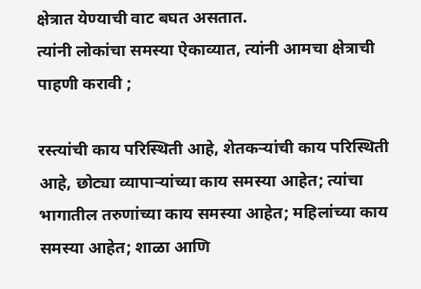क्षेत्रात येण्याची वाट बघत असतात.
त्यांनी लोकांचा समस्या ऐकाव्यात, त्यांनी आमचा क्षेत्राची पाहणी करावी ;

रस्त्यांची काय परिस्थिती आहे, शेतकऱ्यांची काय परिस्थिती आहे, छोट्या व्यापाऱ्यांच्या काय समस्या आहेत; त्यांचा भागातील तरुणांच्या काय समस्या आहेत; महिलांच्या काय समस्या आहेत; शाळा आणि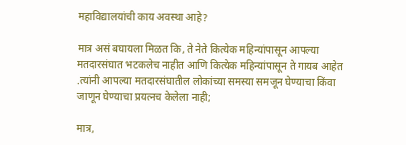महाविद्यालयांची काय अवस्था आहे?

मात्र असं बघायला मिळत कि, ते नेते कित्येक महिन्यांपासून आपल्या मतदारसंघात भटकलेच नाहीत आणि कित्येक महिन्यांपासून ते गायब आहेत .त्यांनी आपल्या मतदारसंघातील लोकांच्या समस्या समजून घेण्याचा किंवा जाणून घेण्याचा प्रयत्नच केलेला नाही;

मात्र,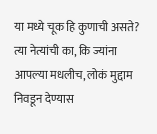या मध्ये चूक हि कुणाची असते? त्या नेत्यांची का, कि ज्यांना आपल्या मधलीच, लोकं मुद्दाम निवडून देण्यास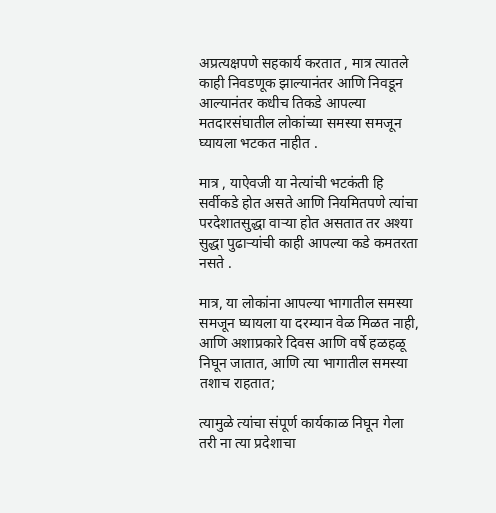अप्रत्यक्षपणे सहकार्य करतात , मात्र त्यातले काही निवडणूक झाल्यानंतर आणि निवडून आल्यानंतर कधीच तिकडे आपल्या मतदारसंघातील लोकांच्या समस्या समजून घ्यायला भटकत नाहीत .

मात्र , याऐवजी या नेत्यांची भटकंती हि सर्वीकडे होत असते आणि नियमितपणे त्यांचा परदेशातसुद्धा वाऱ्या होत असतात तर अश्या सुद्धा पुढाऱ्यांची काही आपल्या कडे कमतरता नसते .

मात्र, या लोकांना आपल्या भागातील समस्या समजून घ्यायला या दरम्यान वेळ मिळत नाही, आणि अशाप्रकारे दिवस आणि वर्षे हळहळू निघून जातात, आणि त्या भागातील समस्या तशाच राहतात;

त्यामुळे त्यांचा संपूर्ण कार्यकाळ निघून गेला तरी ना त्या प्रदेशाचा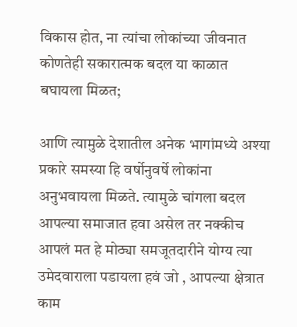विकास होत, ना त्यांचा लोकांच्या जीवनात कोणतेही सकारात्मक बदल या काळात बघायला मिळत;

आणि त्यामुळे देशातील अनेक भागांमध्ये अश्या प्रकारे समस्या हि वर्षोनुवर्षे लोकांना अनुभवायला मिळते. त्यामुळे चांगला बदल आपल्या समाजात हवा असेल तर नक्कीच आपलं मत हे मोठ्या समजूतदारीने योग्य त्या उमेदवाराला पडायला हवं जो , आपल्या क्षेत्रात काम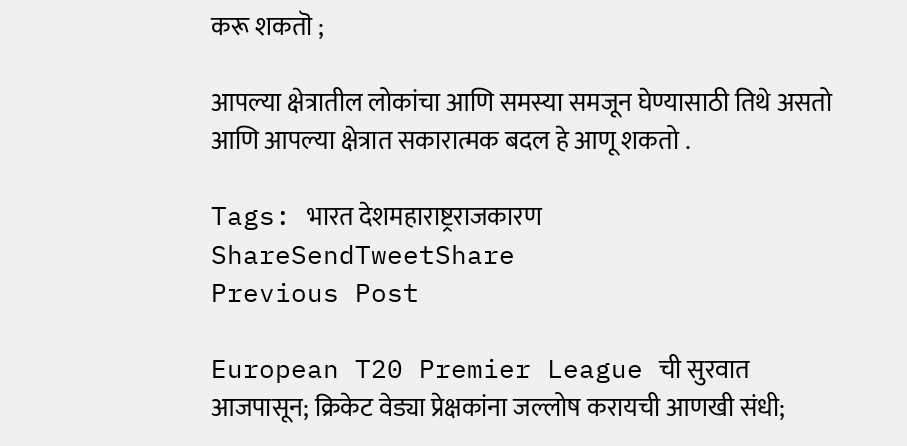करू शकतॊ ;

आपल्या क्षेत्रातील लोकांचा आणि समस्या समजून घेण्यासाठी तिथे असतो आणि आपल्या क्षेत्रात सकारात्मक बदल हे आणू शकतो .

Tags: भारत देशमहाराष्ट्रराजकारण
ShareSendTweetShare
Previous Post

European T20 Premier League ची सुरवात आजपासून; क्रिकेट वेड्या प्रेक्षकांना जल्लोष करायची आणखी संधी;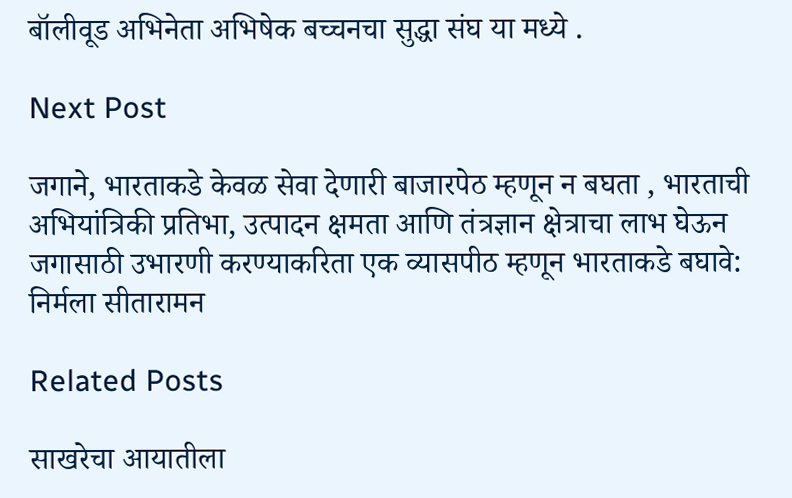बॉलीवूड अभिनेता अभिषेक बच्चनचा सुद्धा संघ या मध्ये .

Next Post

जगाने, भारताकडे केवळ सेवा देणारी बाजारपेठ म्हणून न बघता , भारताची अभियांत्रिकी प्रतिभा, उत्पादन क्षमता आणि तंत्रज्ञान क्षेत्राचा लाभ घेऊन जगासाठी उभारणी करण्याकरिता एक व्यासपीठ म्हणून भारताकडे बघावे: निर्मला सीतारामन

Related Posts

साखरेचा आयातीला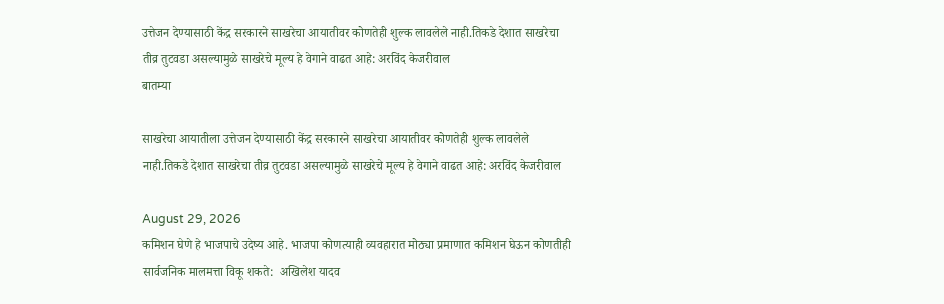उत्तेजन देण्यासाठी केंद्र सरकारने साखरेचा आयातीवर कोणतेही शुल्क लावलेले नाही.तिकडे देशात साखरेचा तीव्र तुटवडा असल्यामुळे साखरेचे मूल्य हे वेगाने वाढत आहे: अरविंद केजरीवाल
बातम्या

साखरेचा आयातीला उत्तेजन देण्यासाठी केंद्र सरकारने साखरेचा आयातीवर कोणतेही शुल्क लावलेले नाही.तिकडे देशात साखरेचा तीव्र तुटवडा असल्यामुळे साखरेचे मूल्य हे वेगाने वाढत आहे: अरविंद केजरीवाल

August 29, 2026
कमिशन घेणे हे भाजपाचे उदेष्य आहे. भाजपा कोणत्याही व्यवहारात मोठ्या प्रमाणात कमिशन घेऊन कोणतीही सार्वजनिक मालमत्ता विकू शकते:  अखिलेश यादव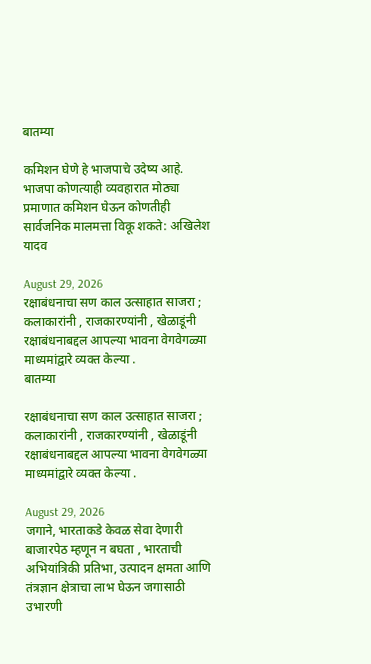बातम्या

कमिशन घेणे हे भाजपाचे उदेष्य आहे. भाजपा कोणत्याही व्यवहारात मोठ्या प्रमाणात कमिशन घेऊन कोणतीही सार्वजनिक मालमत्ता विकू शकते: अखिलेश यादव

August 29, 2026
रक्षाबंधनाचा सण काल उत्साहात साजरा ; कलाकारांनी , राजकारण्यांनी , खेळाडूंनी रक्षाबंधनाबद्दल आपल्या भावना वेगवेगळ्या माध्यमांद्वारे व्यक्त केल्या .
बातम्या

रक्षाबंधनाचा सण काल उत्साहात साजरा ; कलाकारांनी , राजकारण्यांनी , खेळाडूंनी रक्षाबंधनाबद्दल आपल्या भावना वेगवेगळ्या माध्यमांद्वारे व्यक्त केल्या .

August 29, 2026
जगाने, भारताकडे केवळ सेवा देणारी बाजारपेठ म्हणून न बघता , भारताची अभियांत्रिकी प्रतिभा, उत्पादन क्षमता आणि तंत्रज्ञान क्षेत्राचा लाभ घेऊन जगासाठी उभारणी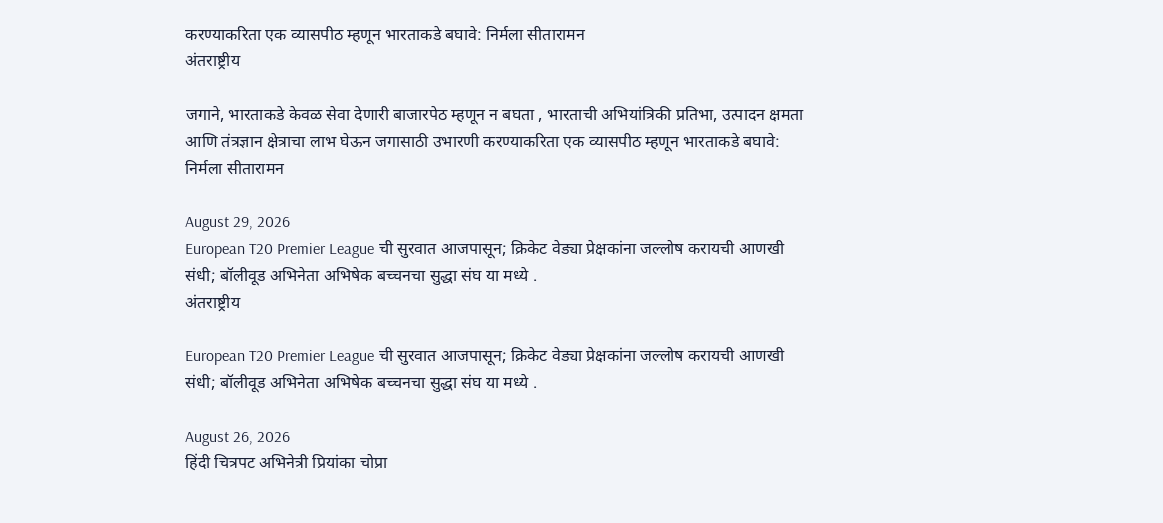करण्याकरिता एक व्यासपीठ म्हणून भारताकडे बघावे: निर्मला सीतारामन
अंतराष्ट्रीय

जगाने, भारताकडे केवळ सेवा देणारी बाजारपेठ म्हणून न बघता , भारताची अभियांत्रिकी प्रतिभा, उत्पादन क्षमता आणि तंत्रज्ञान क्षेत्राचा लाभ घेऊन जगासाठी उभारणी करण्याकरिता एक व्यासपीठ म्हणून भारताकडे बघावे: निर्मला सीतारामन

August 29, 2026
European T20 Premier League ची सुरवात आजपासून; क्रिकेट वेड्या प्रेक्षकांना जल्लोष करायची आणखी संधी; बॉलीवूड अभिनेता अभिषेक बच्चनचा सुद्धा संघ या मध्ये .
अंतराष्ट्रीय

European T20 Premier League ची सुरवात आजपासून; क्रिकेट वेड्या प्रेक्षकांना जल्लोष करायची आणखी संधी; बॉलीवूड अभिनेता अभिषेक बच्चनचा सुद्धा संघ या मध्ये .

August 26, 2026
हिंदी चित्रपट अभिनेत्री प्रियांका चोप्रा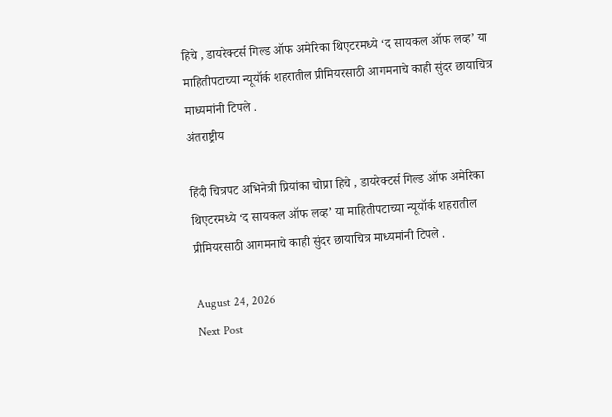हिचे , डायरेक्टर्स गिल्ड ऑफ अमेरिका थिएटरमध्ये ‘द सायकल ऑफ लव्ह’ या माहितीपटाच्या न्यूयॉर्क शहरातील प्रीमियरसाठी आगमनाचे काही सुंदर छायाचित्र माध्यमांनी टिपले .
अंतराष्ट्रीय

हिंदी चित्रपट अभिनेत्री प्रियांका चोप्रा हिचे , डायरेक्टर्स गिल्ड ऑफ अमेरिका थिएटरमध्ये ‘द सायकल ऑफ लव्ह’ या माहितीपटाच्या न्यूयॉर्क शहरातील प्रीमियरसाठी आगमनाचे काही सुंदर छायाचित्र माध्यमांनी टिपले .

August 24, 2026
Next Post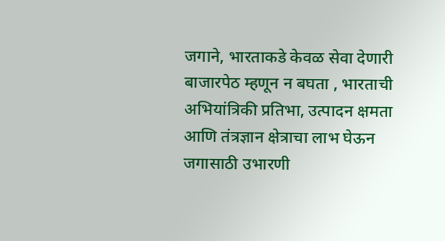जगाने, भारताकडे केवळ सेवा देणारी बाजारपेठ म्हणून न बघता , भारताची अभियांत्रिकी प्रतिभा, उत्पादन क्षमता आणि तंत्रज्ञान क्षेत्राचा लाभ घेऊन जगासाठी उभारणी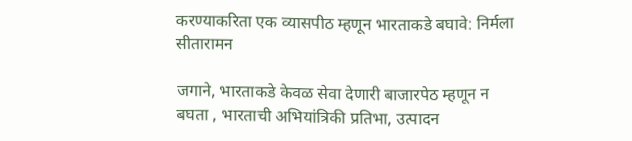करण्याकरिता एक व्यासपीठ म्हणून भारताकडे बघावे: निर्मला सीतारामन

जगाने, भारताकडे केवळ सेवा देणारी बाजारपेठ म्हणून न बघता , भारताची अभियांत्रिकी प्रतिभा, उत्पादन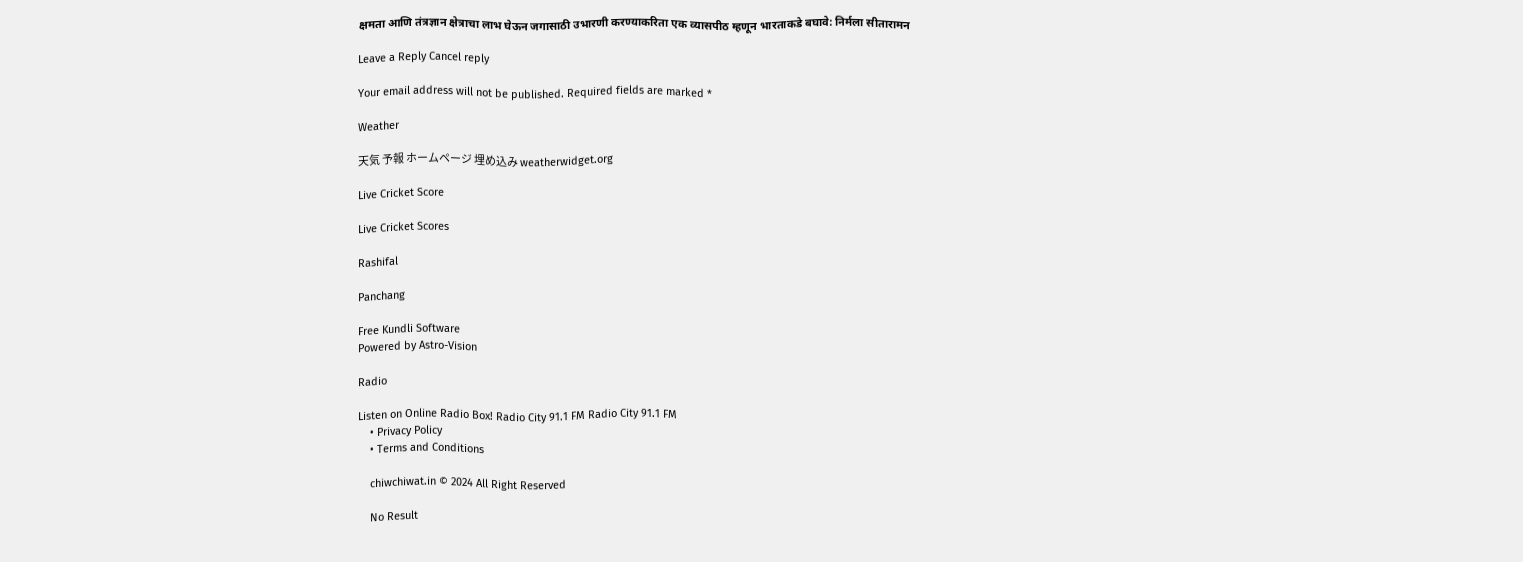क्षमता आणि तंत्रज्ञान क्षेत्राचा लाभ घेऊन जगासाठी उभारणी करण्याकरिता एक व्यासपीठ म्हणून भारताकडे बघावे: निर्मला सीतारामन

Leave a Reply Cancel reply

Your email address will not be published. Required fields are marked *

Weather

天気 予報 ホームページ 埋め込み weatherwidget.org

Live Cricket Score

Live Cricket Scores

Rashifal

Panchang

Free Kundli Software
Powered by Astro-Vision

Radio

Listen on Online Radio Box! Radio City 91.1 FM Radio City 91.1 FM
    • Privacy Policy
    • Terms and Conditions

    chiwchiwat.in © 2024 All Right Reserved

    No Result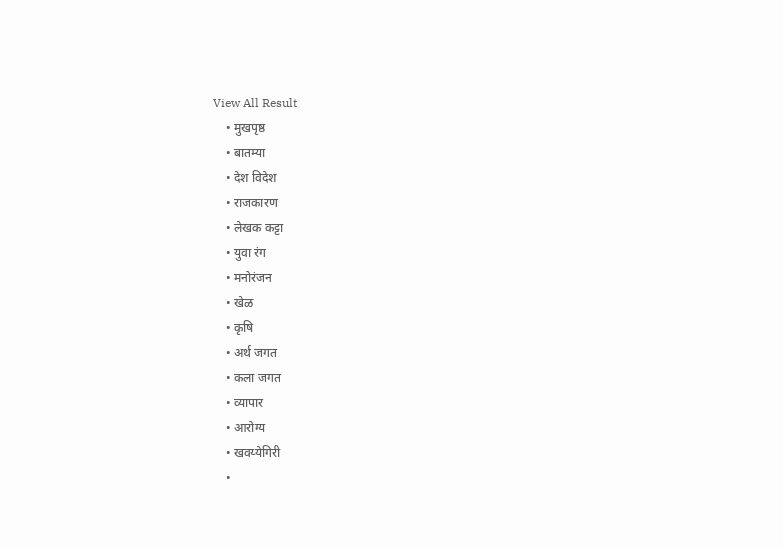View All Result
    • मुखपृष्ठ
    • बातम्या
    • देश विदेश
    • राजकारण
    • लेखक कट्टा
    • युवा रंग
    • मनोरंजन
    • खेळ
    • कृषि
    • अर्थ जगत
    • कला जगत
    • व्यापार
    • आरोग्य
    • खवय्येगिरी
    •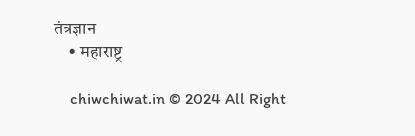तंत्रज्ञान
    • महाराष्ट्र

    chiwchiwat.in © 2024 All Right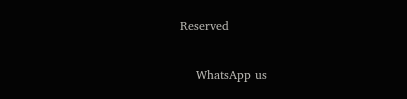Reserved

    WhatsApp us